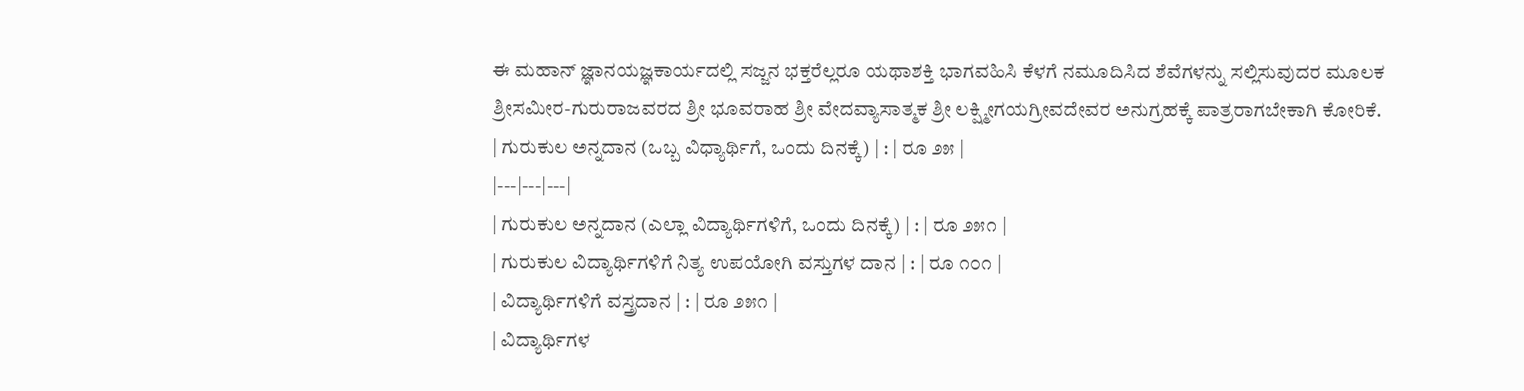ಈ ಮಹಾನ್ ಜ್ಞಾನಯಜ್ಞಕಾರ್ಯದಲ್ಲಿ ಸಜ್ಜನ ಭಕ್ತರೆಲ್ಲರೂ ಯಥಾಶಕ್ತಿ ಭಾಗವಹಿಸಿ ಕೆಳಗೆ ನಮೂದಿಸಿದ ಶೆವೆಗಳನ್ನು ಸಲ್ಲಿಸುವುದರ ಮೂಲಕ ಶ್ರೀಸಮೀರ-ಗುರುರಾಜವರದ ಶ್ರೀ ಭೂವರಾಹ ಶ್ರೀ ವೇದವ್ಯಾಸಾತ್ಮಕ ಶ್ರೀ ಲಕ್ಷ್ಮೀಗಯಗ್ರೀವದೇವರ ಅನುಗ್ರಹಕ್ಕೆ ಪಾತ್ರರಾಗಬೇಕಾಗಿ ಕೋರಿಕೆ.
| ಗುರುಕುಲ ಅನ್ನದಾನ (ಒಬ್ಬ ವಿಧ್ಯಾರ್ಥಿಗೆ, ಒಂದು ದಿನಕ್ಕೆ) | : | ರೂ ೨೫ |
|---|---|---|
| ಗುರುಕುಲ ಅನ್ನದಾನ (ಎಲ್ಲಾ ವಿದ್ಯಾರ್ಥಿಗಳಿಗೆ, ಒಂದು ದಿನಕ್ಕೆ) | : | ರೂ ೨೫೧ |
| ಗುರುಕುಲ ವಿದ್ಯಾರ್ಥಿಗಳಿಗೆ ನಿತ್ಯ ಉಪಯೋಗಿ ವಸ್ತುಗಳ ದಾನ | : | ರೂ ೧೦೧ |
| ವಿದ್ಯಾರ್ಥಿಗಳಿಗೆ ವಸ್ತ್ರದಾನ | : | ರೂ ೨೫೧ |
| ವಿದ್ಯಾರ್ಥಿಗಳ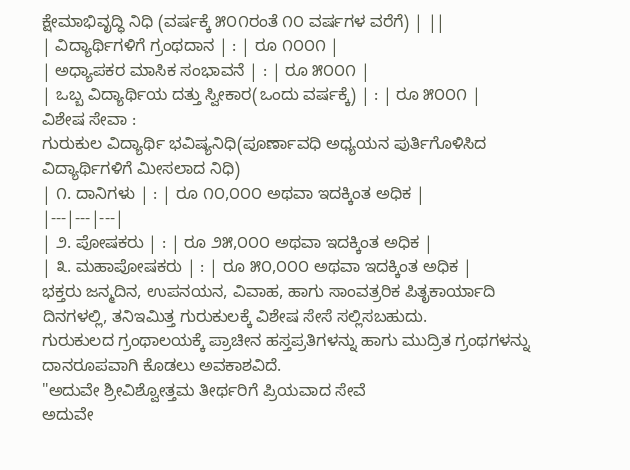ಕ್ಷೇಮಾಭಿವೃದ್ಧಿ ನಿಧಿ (ವರ್ಷಕ್ಕೆ ೫೦೧ರಂತೆ ೧೦ ವರ್ಷಗಳ ವರೆಗೆ) | ||
| ವಿದ್ಯಾರ್ಥಿಗಳಿಗೆ ಗ್ರಂಥದಾನ | : | ರೂ ೧೦೦೧ |
| ಅಧ್ಯಾಪಕರ ಮಾಸಿಕ ಸಂಭಾವನೆ | : | ರೂ ೫೦೦೧ |
| ಒಬ್ಬ ವಿದ್ಯಾರ್ಥಿಯ ದತ್ತು ಸ್ವೀಕಾರ(ಒಂದು ವರ್ಷಕ್ಕೆ) | : | ರೂ ೫೦೦೧ |
ವಿಶೇಷ ಸೇವಾ :
ಗುರುಕುಲ ವಿದ್ಯಾರ್ಥಿ ಭವಿಷ್ಯನಿಧಿ(ಪೂರ್ಣಾವಧಿ ಅಧ್ಯಯನ ಪುರ್ತಿಗೊಳಿಸಿದ ವಿದ್ಯಾರ್ಥಿಗಳಿಗೆ ಮೀಸಲಾದ ನಿಧಿ)
| ೧. ದಾನಿಗಳು | : | ರೂ ೧೦,೦೦೦ ಅಥವಾ ಇದಕ್ಕಿಂತ ಅಧಿಕ |
|---|---|---|
| ೨. ಪೋಷಕರು | : | ರೂ ೨೫,೦೦೦ ಅಥವಾ ಇದಕ್ಕಿಂತ ಅಧಿಕ |
| ೩. ಮಹಾಪೋಷಕರು | : | ರೂ ೫೦,೦೦೦ ಅಥವಾ ಇದಕ್ಕಿಂತ ಅಧಿಕ |
ಭಕ್ತರು ಜನ್ಮದಿನ, ಉಪನಯನ, ವಿವಾಹ, ಹಾಗು ಸಾಂವತ್ರರಿಕ ಪಿತೃಕಾರ್ಯಾದಿ ದಿನಗಳಲ್ಲಿ, ತನಿಇಮಿತ್ತ ಗುರುಕುಲಕ್ಕೆ ವಿಶೇಷ ಸೇಸೆ ಸಲ್ಲಿಸಬಹುದು.
ಗುರುಕುಲದ ಗ್ರಂಥಾಲಯಕ್ಕೆ ಪ್ರಾಚೀನ ಹಸ್ತಪ್ರತಿಗಳನ್ನು ಹಾಗು ಮುದ್ರಿತ ಗ್ರಂಥಗಳನ್ನು ದಾನರೂಪವಾಗಿ ಕೊಡಲು ಅವಕಾಶವಿದೆ.
"ಅದುವೇ ಶ್ರೀವಿಶ್ವೋತ್ತಮ ತೀರ್ಥರಿಗೆ ಪ್ರಿಯವಾದ ಸೇವೆ
ಅದುವೇ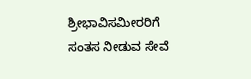ಶ್ರೀಭಾವಿಸಮೀರರಿಗೆ ಸಂತಸ ನೀಡುವ ಸೇವೆ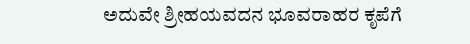ಅದುವೇ ಶ್ರೀಹಯವದನ ಭೂವರಾಹರ ಕೃಪೆಗೆ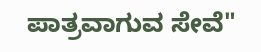ಪಾತ್ರವಾಗುವ ಸೇವೆ"